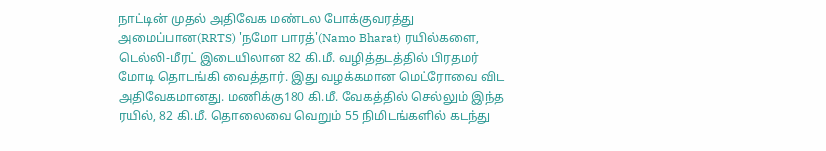நாட்டின் முதல் அதிவேக மண்டல போக்குவரத்து அமைப்பான(RRTS) 'நமோ பாரத்'(Namo Bharat) ரயில்களை, டெல்லி-மீரட் இடையிலான 82 கி.மீ. வழித்தடத்தில் பிரதமர் மோடி தொடங்கி வைத்தார். இது வழக்கமான மெட்ரோவை விட அதிவேகமானது. மணிக்கு180 கி.மீ. வேகத்தில் செல்லும் இந்த ரயில், 82 கி.மீ. தொலைவை வெறும் 55 நிமிடங்களில் கடந்து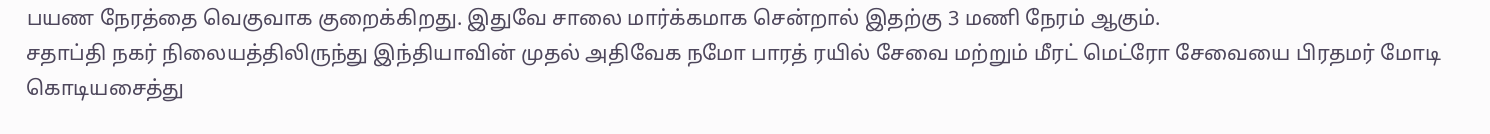பயண நேரத்தை வெகுவாக குறைக்கிறது. இதுவே சாலை மார்க்கமாக சென்றால் இதற்கு 3 மணி நேரம் ஆகும்.
சதாப்தி நகர் நிலையத்திலிருந்து இந்தியாவின் முதல் அதிவேக நமோ பாரத் ரயில் சேவை மற்றும் மீரட் மெட்ரோ சேவையை பிரதமர் மோடி கொடியசைத்து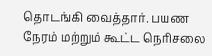தொடங்கி வைத்தார். பயண நேரம் மற்றும் கூட்ட நெரிசலை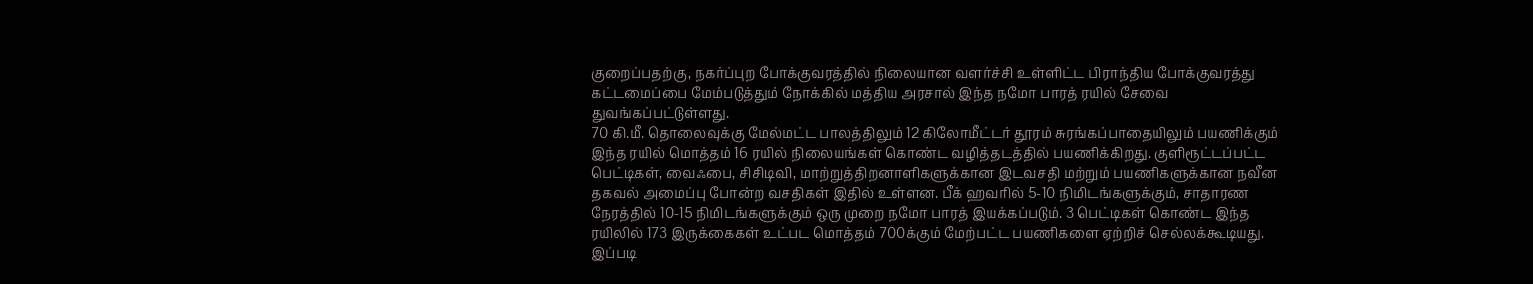குறைப்பதற்கு, நகர்ப்புற போக்குவரத்தில் நிலையான வளர்ச்சி உள்ளிட்ட பிராந்திய போக்குவரத்து கட்டமைப்பை மேம்படுத்தும் நோக்கில் மத்திய அரசால் இந்த நமோ பாரத் ரயில் சேவை துவங்கப்பட்டுள்ளது.
70 கி.மீ. தொலைவுக்கு மேல்மட்ட பாலத்திலும் 12 கிலோமீட்டர் தூரம் சுரங்கப்பாதையிலும் பயணிக்கும் இந்த ரயில் மொத்தம் 16 ரயில் நிலையங்கள் கொண்ட வழித்தடத்தில் பயணிக்கிறது. குளிரூட்டப்பட்ட பெட்டிகள், வைஃபை, சிசிடிவி, மாற்றுத்திறனாளிகளுக்கான இடவசதி மற்றும் பயணிகளுக்கான நவீன தகவல் அமைப்பு போன்ற வசதிகள் இதில் உள்ளன. பீக் ஹவரில் 5-10 நிமிடங்களுக்கும், சாதாரண நேரத்தில் 10-15 நிமிடங்களுக்கும் ஒரு முறை நமோ பாரத் இயக்கப்படும். 3 பெட்டிகள் கொண்ட இந்த ரயிலில் 173 இருக்கைகள் உட்பட மொத்தம் 700க்கும் மேற்பட்ட பயணிகளை ஏற்றிச் செல்லக்கூடியது. இப்படி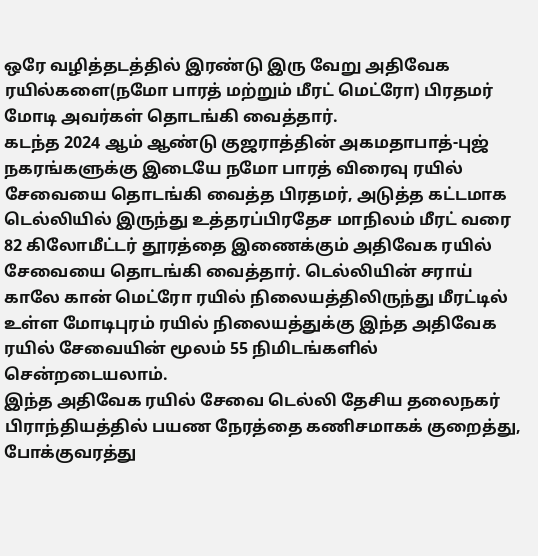ஒரே வழித்தடத்தில் இரண்டு இரு வேறு அதிவேக ரயில்களை(நமோ பாரத் மற்றும் மீரட் மெட்ரோ) பிரதமர் மோடி அவர்கள் தொடங்கி வைத்தார்.
கடந்த 2024 ஆம் ஆண்டு குஜராத்தின் அகமதாபாத்-புஜ் நகரங்களுக்கு இடையே நமோ பாரத் விரைவு ரயில் சேவையை தொடங்கி வைத்த பிரதமர், அடுத்த கட்டமாக டெல்லியில் இருந்து உத்தரப்பிரதேச மாநிலம் மீரட் வரை 82 கிலோமீட்டர் தூரத்தை இணைக்கும் அதிவேக ரயில் சேவையை தொடங்கி வைத்தார். டெல்லியின் சராய் காலே கான் மெட்ரோ ரயில் நிலையத்திலிருந்து மீரட்டில் உள்ள மோடிபுரம் ரயில் நிலையத்துக்கு இந்த அதிவேக ரயில் சேவையின் மூலம் 55 நிமிடங்களில் சென்றடையலாம்.
இந்த அதிவேக ரயில் சேவை டெல்லி தேசிய தலைநகர் பிராந்தியத்தில் பயண நேரத்தை கணிசமாகக் குறைத்து, போக்குவரத்து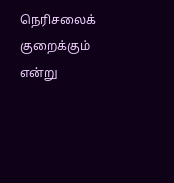நெரிசலைக் குறைக்கும் என்று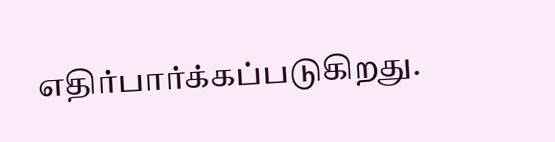எதிர்பார்க்கப்படுகிறது.